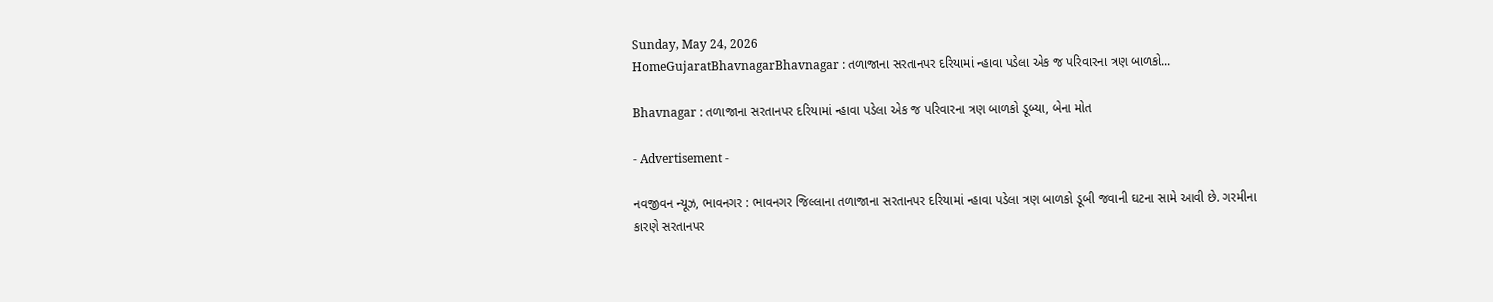Sunday, May 24, 2026
HomeGujaratBhavnagarBhavnagar : તળાજાના સરતાનપર દરિયામાં ન્હાવા પડેલા એક જ પરિવારના ત્રણ બાળકો...

Bhavnagar : તળાજાના સરતાનપર દરિયામાં ન્હાવા પડેલા એક જ પરિવારના ત્રણ બાળકો ડૂબ્યા, બેના મોત

- Advertisement -

નવજીવન ન્યૂઝ, ભાવનગર : ભાવનગર જિલ્લાના તળાજાના સરતાનપર દરિયામાં ન્હાવા પડેલા ત્રણ બાળકો ડૂબી જવાની ઘટના સામે આવી છે. ગરમીના કારણે સરતાનપર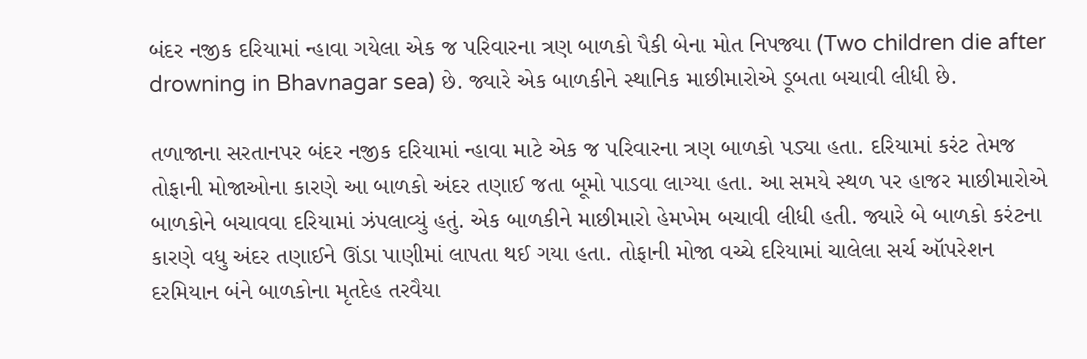બંદર નજીક દરિયામાં ન્હાવા ગયેલા એક જ પરિવારના ત્રણ બાળકો પૈકી બેના મોત નિપજ્યા (Two children die after drowning in Bhavnagar sea) છે. જ્યારે એક બાળકીને સ્થાનિક માછીમારોએ ડૂબતા બચાવી લીધી છે.

તળાજાના સરતાનપર બંદર નજીક દરિયામાં ન્હાવા માટે એક જ પરિવારના ત્રણ બાળકો પડ્યા હતા. દરિયામાં કરંટ તેમજ તોફાની મોજાઓના કારણે આ બાળકો અંદર તણાઈ જતા બૂમો પાડવા લાગ્યા હતા. આ સમયે સ્થળ પર હાજર માછીમારોએ બાળકોને બચાવવા દરિયામાં ઝંપલાવ્યું હતું. એક બાળકીને માછીમારો હેમખેમ બચાવી લીધી હતી. જ્યારે બે બાળકો કરંટના કારણે વધુ અંદર તણાઈને ઊંડા પાણીમાં લાપતા થઈ ગયા હતા. તોફાની મોજા વચ્ચે દરિયામાં ચાલેલા સર્ચ ઑપરેશન દરમિયાન બંને બાળકોના મૃતદેહ તરવૈયા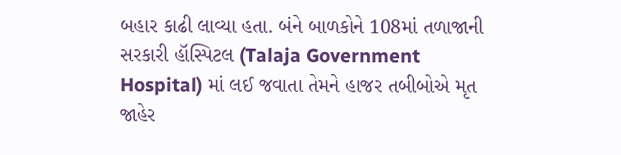બહાર કાઢી લાવ્યા હતા. બંને બાળકોને 108માં તળાજાની સરકારી હૉસ્પિટલ (Talaja Government Hospital) માં લઈ જવાતા તેમને હાજર તબીબોએ મૃત જાહેર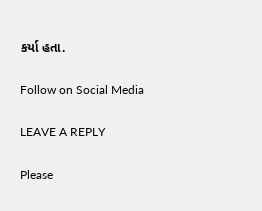કર્યા હતા.

Follow on Social Media

LEAVE A REPLY

Please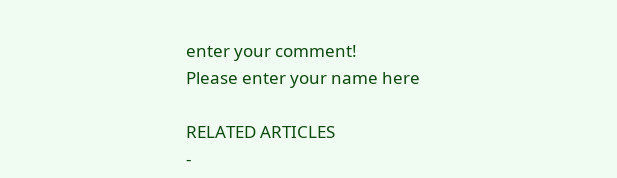enter your comment!
Please enter your name here

RELATED ARTICLES
-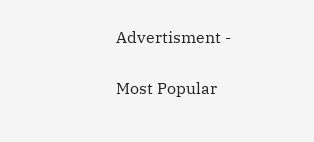Advertisment -

Most Popular